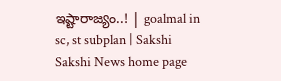ఇష్టారాజ్యం..! | goalmal in sc, st subplan | Sakshi
Sakshi News home page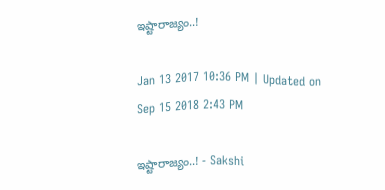ఇష్టారాజ్యం..!

Jan 13 2017 10:36 PM | Updated on Sep 15 2018 2:43 PM

ఇష్టారాజ్యం..! - Sakshi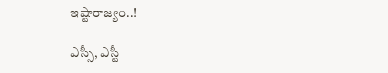ఇష్టారాజ్యం..!

ఎస్సీ, ఎస్టీ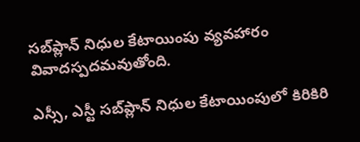సబ్‌ప్లాన్‌ నిధుల కేటాయింపు వ్యవహారం వివాదస్పదమవుతోంది.

ఎస్సీ, ఎస్టీ సబ్‌ప్లాన్‌ నిధుల కేటాయింపులో కిరికిరి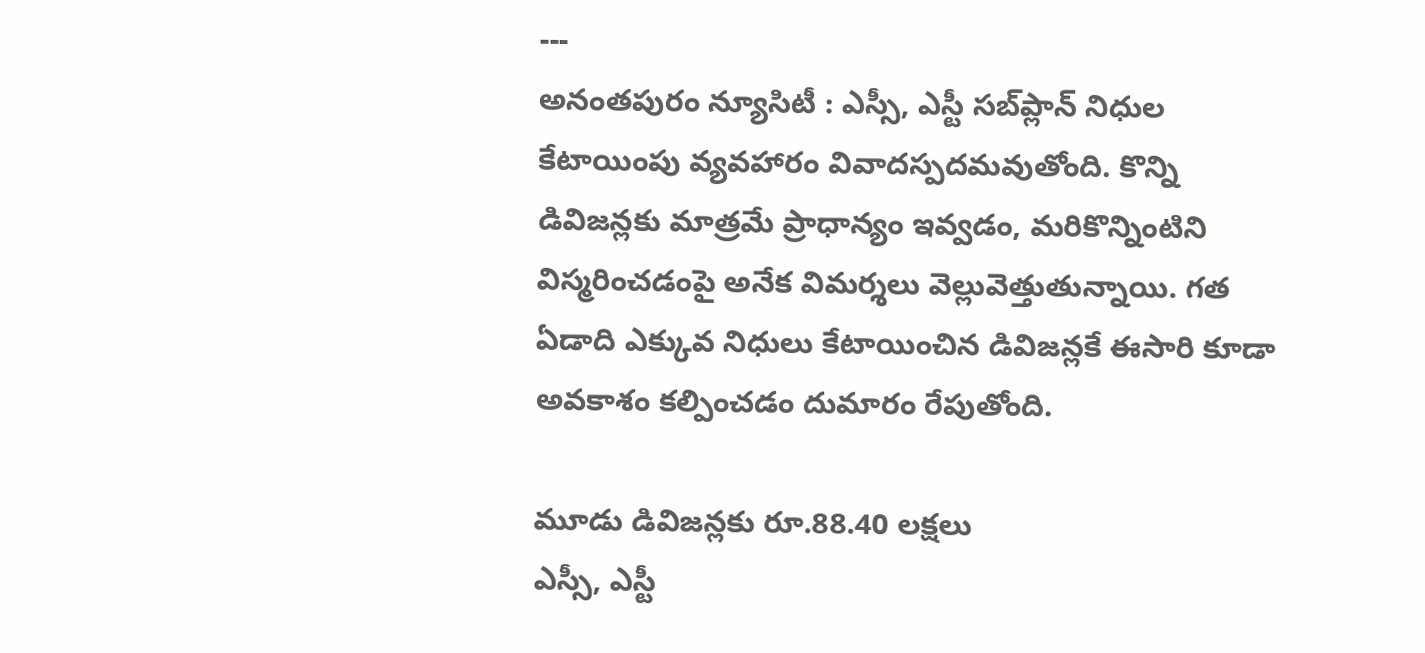---
అనంతపురం న్యూసిటీ : ఎస్సీ, ఎస్టీ సబ్‌ప్లాన్‌ నిధుల కేటాయింపు వ్యవహారం వివాదస్పదమవుతోంది. కొన్ని డివిజన్లకు మాత్రమే ప్రాధాన్యం ఇవ్వడం, మరికొన్నింటిని విస్మరించడంపై అనేక విమర్శలు వెల్లువెత్తుతున్నాయి. గత ఏడాది ఎక్కువ నిధులు కేటాయించిన డివిజన్లకే ఈసారి కూడా అవకాశం కల్పించడం దుమారం రేపుతోంది.

మూడు డివిజన్లకు రూ.88.40 లక్షలు
ఎస్సీ, ఎస్టీ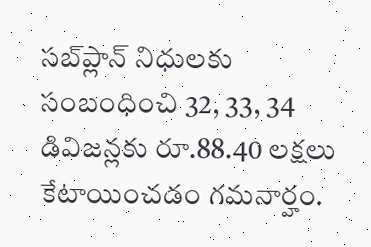సబ్‌ప్లాన్‌ నిధులకు సంబంధించి 32, 33, 34 డివిజన్లకు రూ.88.40 లక్షలు కేటాయించడం గమనార్హం.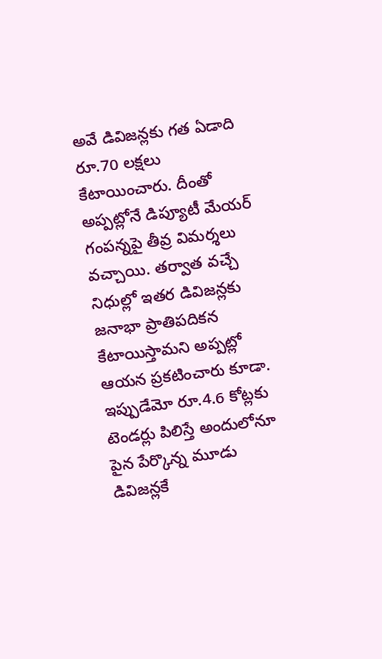అవే డివిజన్లకు గత ఏడాది రూ.70 లక్షలు  కేటాయించారు. దీంతో అప్పట్లోనే డిప్యూటీ మేయర్‌ గంపన్నపై తీవ్ర విమర్శలు వచ్చాయి. తర్వాత వచ్చే నిధుల్లో ఇతర డివిజన్లకు జనాభా ప్రాతిపదికన కేటాయిస్తామని అప్పట్లో ఆయన ప్రకటించారు కూడా. ఇప్పుడేమో రూ.4.6 కోట్లకు టెండర్లు పిలిస్తే అందులోనూ పైన పేర్కొన్న మూడు డివిజన్లకే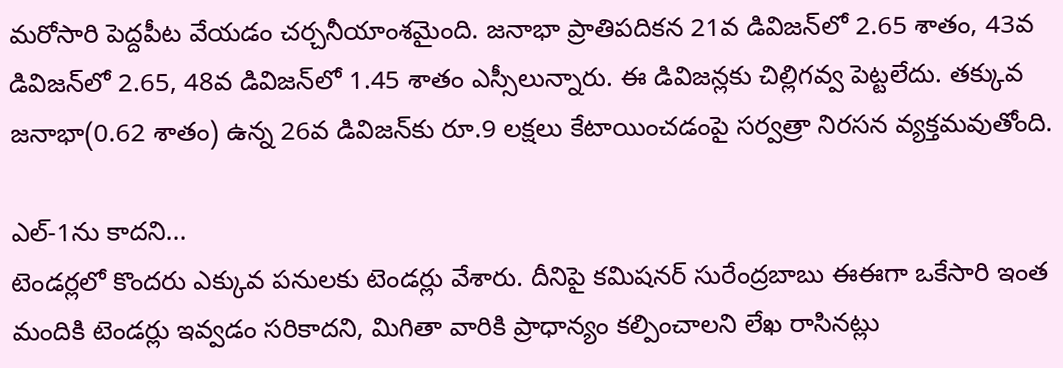మరోసారి పెద్దపీట వేయడం చర్చనీయాంశమైంది. జనాభా ప్రాతిపదికన 21వ డివిజన్‌లో 2.65 శాతం, 43వ డివిజన్‌లో 2.65, 48వ డివిజన్‌లో 1.45 శాతం ఎస్సీలున్నారు. ఈ డివిజన్లకు చిల్లిగవ్వ పెట్టలేదు. తక్కువ జనాభా(0.62 శాతం) ఉన్న 26వ డివిజన్‌కు రూ.9 లక్షలు కేటాయించడంపై సర్వత్రా నిరసన వ్యక్తమవుతోంది.

ఎల్‌-1ను కాదని...
టెండర్లలో కొందరు ఎక్కువ పనులకు టెండర్లు వేశారు. దీనిపై కమిషనర్‌ సురేంద్రబాబు ఈఈగా ఒకేసారి ఇంత మందికి టెండర్లు ఇవ్వడం సరికాదని, మిగితా వారికి ప్రాధాన్యం కల్పించాలని లేఖ రాసినట్లు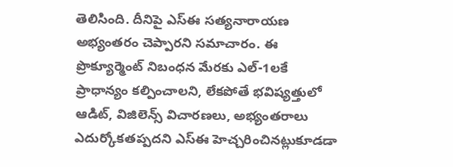తెలిసింది. దీనిపై ఎస్‌ఈ సత్యనారాయణ అభ్యంతరం చెప్పారని సమాచారం. ఈ ప్రొక్యూర్మెంట్‌ నిబంధన మేరకు ఎల్‌-1లకే ప్రాధాన్యం కల్పించాలని, లేకపోతే భవిష్యత్తులో ఆడిట్, విజిలెన్స్‌ విచారణలు, అభ్యంతరాలు ఎదుర్కోకతప్పదని ఎస్‌ఈ హెచ్చరించినట్లుకూడడా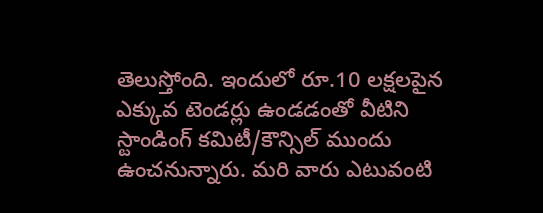తెలుస్తోంది. ఇందులో రూ.10 లక్షలపైన ఎక్కువ టెండర్లు ఉండడంతో వీటిని స్టాండింగ్‌ కమిటీ/కౌన్సిల్‌ ముందు ఉంచనున్నారు. మరి వారు ఎటువంటి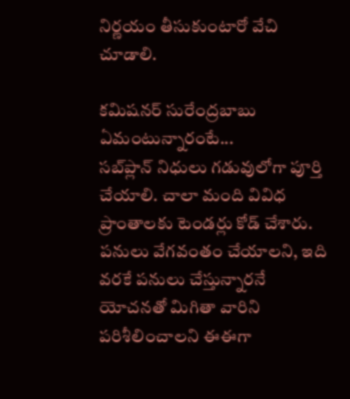నిర్ణయం తీసుకుంటారో వేచి చూడాలి.

కమిషనర్‌ సురేంద్రబాబు ఏమంటున్నారంటే...
సబ్‌ప్లాన్‌ నిధులు గడువులోగా పూర్తి చేయాలి. చాలా మంది వివిధ ప్రాంతాలకు టెండర్లు కోడ్‌ చేశారు. పనులు వేగవంతం చేయాలని, ఇది వరకే పనులు చేస్తున్నారనే యోచనతో మిగితా వారిని పరిశీలించాలని ఈఈగా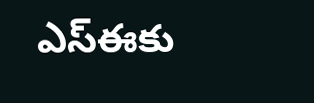ఎస్‌ఈకు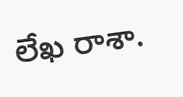లేఖ రాశా.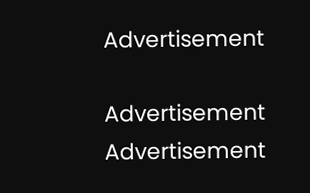Advertisement

Advertisement
Advertisement